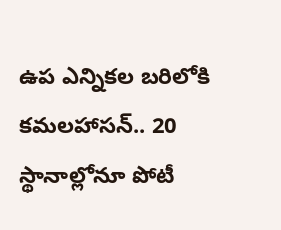ఉప ఎన్నికల బరిలోకి కమలహాసన్.. 20 స్థానాల్లోనూ పోటీ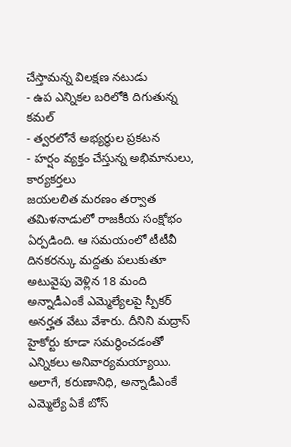చేస్తామన్న విలక్షణ నటుడు
- ఉప ఎన్నికల బరిలోకి దిగుతున్న కమల్
- త్వరలోనే అభ్యర్థుల ప్రకటన
- హర్షం వ్యక్తం చేస్తున్న అభిమానులు, కార్యకర్తలు
జయలలిత మరణం తర్వాత తమిళనాడులో రాజకీయ సంక్షోభం ఏర్పడింది. ఆ సమయంలో టీటీవీ దినకరన్కు మద్దతు పలుకుతూ అటువైపు వెళ్లిన 18 మంది అన్నాడీఎంకే ఎమ్మెల్యేలపై స్పీకర్ అనర్హత వేటు వేశారు. దీనిని మద్రాస్ హైకోర్టు కూడా సమర్థించడంతో ఎన్నికలు అనివార్యమయ్యాయి. అలాగే, కరుణానిధి, అన్నాడీఎంకే ఎమ్మెల్యే ఏకే బోస్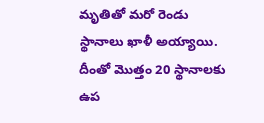మృతితో మరో రెండు స్థానాలు ఖాళీ అయ్యాయి. దీంతో మొత్తం 20 స్థానాలకు ఉప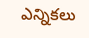ఎన్నికలు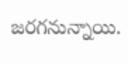జరగనున్నాయి.